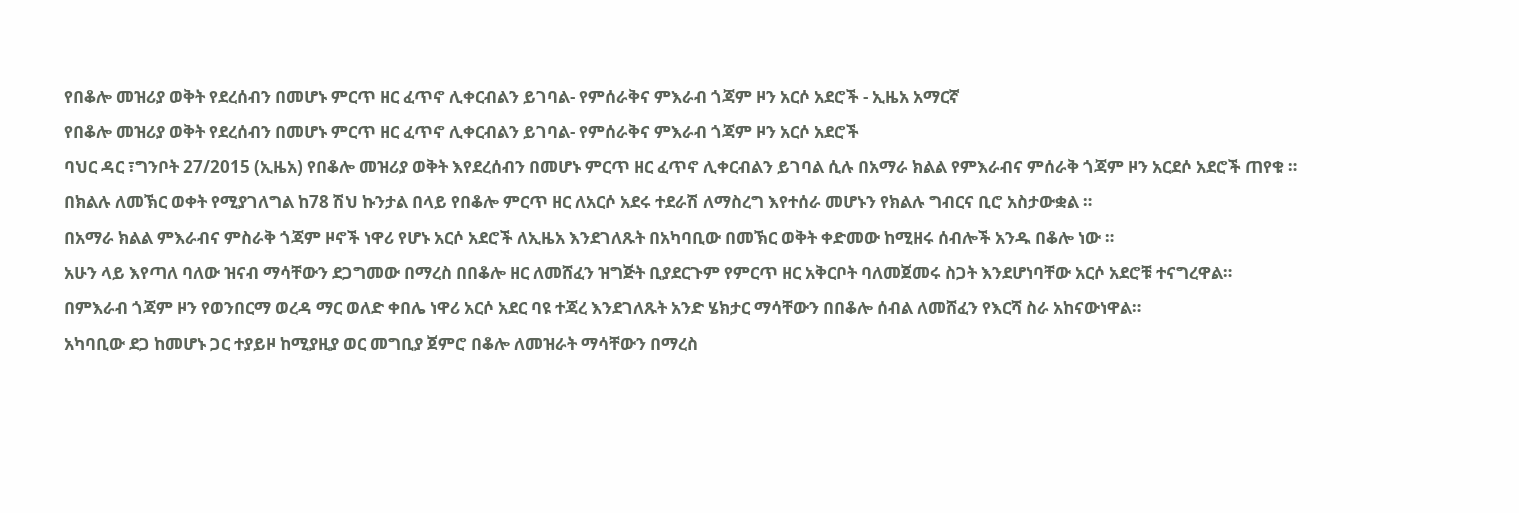የበቆሎ መዝሪያ ወቅት የደረሰብን በመሆኑ ምርጥ ዘር ፈጥኖ ሊቀርብልን ይገባል- የምሰራቅና ምእራብ ጎጃም ዞን አርሶ አደሮች - ኢዜአ አማርኛ
የበቆሎ መዝሪያ ወቅት የደረሰብን በመሆኑ ምርጥ ዘር ፈጥኖ ሊቀርብልን ይገባል- የምሰራቅና ምእራብ ጎጃም ዞን አርሶ አደሮች
ባህር ዳር ፣ግንቦት 27/2015 (ኢዜአ) የበቆሎ መዝሪያ ወቅት እየደረሰብን በመሆኑ ምርጥ ዘር ፈጥኖ ሊቀርብልን ይገባል ሲሉ በአማራ ክልል የምእራብና ምሰራቅ ጎጃም ዞን አርደሶ አደሮች ጠየቁ ።
በክልሉ ለመኽር ወቀት የሚያገለግል ከ78 ሽህ ኩንታል በላይ የበቆሎ ምርጥ ዘር ለአርሶ አደሩ ተደራሽ ለማስረግ እየተሰራ መሆኑን የክልሉ ግብርና ቢሮ አስታውቋል ።
በአማራ ክልል ምእራብና ምስራቅ ጎጃም ዞኖች ነዋሪ የሆኑ አርሶ አደሮች ለኢዜአ እንደገለጹት በአካባቢው በመኽር ወቅት ቀድመው ከሚዘሩ ሰብሎች አንዱ በቆሎ ነው ።
አሁን ላይ እየጣለ ባለው ዝናብ ማሳቸውን ደጋግመው በማረስ በበቆሎ ዘር ለመሸፈን ዝግጅት ቢያደርጉም የምርጥ ዘር አቅርቦት ባለመጀመሩ ስጋት እንደሆነባቸው አርሶ አደሮቹ ተናግረዋል።
በምእራብ ጎጃም ዞን የወንበርማ ወረዳ ማር ወለድ ቀበሌ ነዋሪ አርሶ አደር ባዩ ተጃረ እንደገለጹት አንድ ሄክታር ማሳቸውን በበቆሎ ሰብል ለመሸፈን የእርሻ ስራ አከናውነዋል።
አካባቢው ደጋ ከመሆኑ ጋር ተያይዞ ከሚያዚያ ወር መግቢያ ጀምሮ በቆሎ ለመዝራት ማሳቸውን በማረስ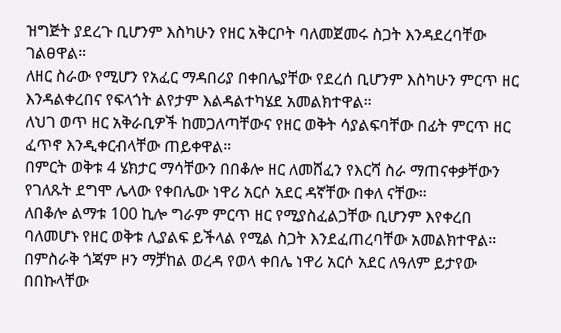ዝግጅት ያደረጉ ቢሆንም እስካሁን የዘር አቅርቦት ባለመጀመሩ ስጋት እንዳደረባቸው ገልፀዋል።
ለዘር ስራው የሚሆን የአፈር ማዳበሪያ በቀበሌያቸው የደረሰ ቢሆንም እስካሁን ምርጥ ዘር እንዳልቀረበና የፍላጎት ልየታም እልዳልተካሄደ አመልክተዋል።
ለህገ ወጥ ዘር አቅራቢዎች ከመጋለጣቸውና የዘር ወቅት ሳያልፍባቸው በፊት ምርጥ ዘር ፈጥኖ እንዲቀርብላቸው ጠይቀዋል።
በምርት ወቅቱ 4 ሄክታር ማሳቸውን በበቆሎ ዘር ለመሸፈን የእርሻ ስራ ማጠናቀቃቸውን የገለጹት ደግሞ ሌላው የቀበሌው ነዋሪ አርሶ አደር ዳኛቸው በቀለ ናቸው።
ለበቆሎ ልማቱ 100 ኪሎ ግራም ምርጥ ዘር የሚያስፈልጋቸው ቢሆንም እየቀረበ ባለመሆኑ የዘር ወቅቱ ሊያልፍ ይችላል የሚል ስጋት እንደፈጠረባቸው አመልክተዋል።
በምስራቅ ጎጃም ዞን ማቻከል ወረዳ የወላ ቀበሌ ነዋሪ አርሶ አደር ለዓለም ይታየው በበኩላቸው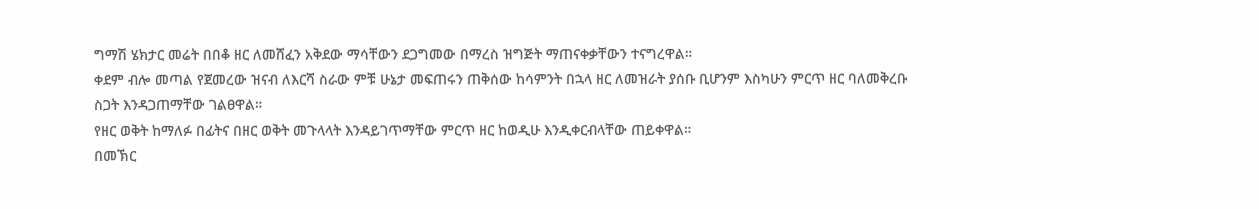ግማሽ ሄክታር መሬት በበቆ ዘር ለመሸፈን አቅደው ማሳቸውን ደጋግመው በማረስ ዝግጅት ማጠናቀቃቸውን ተናግረዋል።
ቀደም ብሎ መጣል የጀመረው ዝናብ ለእርሻ ስራው ምቹ ሁኔታ መፍጠሩን ጠቅሰው ከሳምንት በኋላ ዘር ለመዝራት ያሰቡ ቢሆንም እስካሁን ምርጥ ዘር ባለመቅረቡ ስጋት እንዳጋጠማቸው ገልፀዋል።
የዘር ወቅት ከማለፉ በፊትና በዘር ወቅት መጉላላት እንዳይገጥማቸው ምርጥ ዘር ከወዲሁ እንዲቀርብላቸው ጠይቀዋል።
በመኽር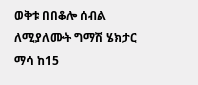ወቅቱ በበቆሎ ሰብል ለሚያለሙት ግማሽ ሄክታር ማሳ ከ15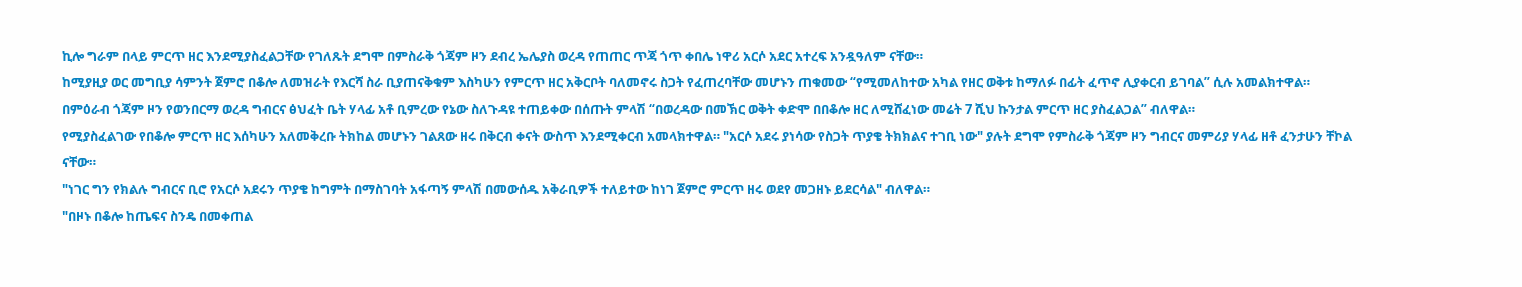ኪሎ ግራም በላይ ምርጥ ዘር እንደሚያስፈልጋቸው የገለጹት ደግሞ በምስራቅ ጎጃም ዞን ደብረ ኤሌያስ ወረዳ የጠጠር ጥጃ ጎጥ ቀበሌ ነዋሪ አርሶ አደር አተረፍ አንዷዓለም ናቸው።
ከሚያዚያ ወር መግቢያ ሳምንት ጀምሮ በቆሎ ለመዝራት የእርሻ ስራ ቢያጠናቅቁም እስካሁን የምርጥ ዘር አቅርቦት ባለመኖሩ ስጋት የፈጠረባቸው መሆኑን ጠቁመው “የሚመለከተው አካል የዘር ወቅቱ ከማለፉ በፊት ፈጥኖ ሊያቀርብ ይገባል” ሲሉ አመልክተዋል።
በምዕራብ ጎጃም ዞን የወንበርማ ወረዳ ግብርና ፅህፈት ቤት ሃላፊ አቶ ቢምረው የኔው ስለጉዳዩ ተጠይቀው በሰጡት ምላሽ “በወረዳው በመኽር ወቅት ቀድሞ በበቆሎ ዘር ለሚሸፈነው መሬት 7 ሺህ ኩንታል ምርጥ ዘር ያስፈልጋል” ብለዋል።
የሚያስፈልገው የበቆሎ ምርጥ ዘር እሰካሁን አለመቅረቡ ትክከል መሆኑን ገልጸው ዘሩ በቅርብ ቀናት ውስጥ እንደሚቀርብ አመላክተዋል። "አርሶ አደሩ ያነሳው የስጋት ጥያቄ ትክክልና ተገቢ ነው" ያሉት ደግሞ የምስራቅ ጎጃም ዞን ግብርና መምሪያ ሃላፊ ዘቶ ፈንታሁን ቸኮል ናቸው።
"ነገር ግን የክልሉ ግብርና ቢሮ የአርሶ አደሩን ጥያቄ ከግምት በማስገባት አፋጣኝ ምላሽ በመውሰዱ አቅራቢዎች ተለይተው ከነገ ጀምሮ ምርጥ ዘሩ ወደየ መጋዘኑ ይደርሳል" ብለዋል።
"በዞኑ በቆሎ ከጤፍና ስንዴ በመቀጠል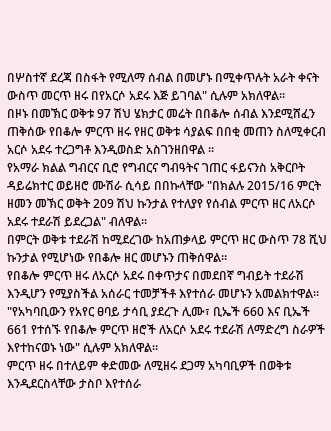በሦስተኛ ደረጃ በስፋት የሚለማ ሰብል በመሆኑ በሚቀጥሉት አራት ቀናት ውስጥ መርጥ ዘሩ በየአርሶ አደሩ እጅ ይገባል" ሲሉም አክለዋል።
በዞኑ በመኽር ወቅቱ 97 ሽህ ሄክታር መሬት በበቆሎ ሰብል እንደሚሸፈን ጠቅሰው የበቆሎ ምርጥ ዘሩ የዘር ወቅቱ ሳያልፍ በበቂ መጠን ስለሚቀርብ አርሶ አደሩ ተረጋግቶ እንዲወስድ አስገንዘበዋል ።
የአማራ ክልል ግብርና ቢሮ የግብርና ግብዓትና ገጠር ፋይናንስ አቅርቦት ዳይሬክተር ወይዘሮ ሙሽራ ሲሳይ በበኩላቸው "በክልሉ 2015/16 ምርት ዘመን መኽር ወቅት 209 ሽህ ኩንታል የተለያየ የሰብል ምርጥ ዘር ለአርሶ አደሩ ተደራሽ ይደረጋል" ብለዋል።
በምርት ወቅቱ ተደራሽ ከሚደረገው ከአጠቃላይ ምርጥ ዘር ውስጥ 78 ሺህ ኩንታል የሚሆነው የበቆሎ ዘር መሆኑን ጠቅሰዋል።
የበቆሎ ምርጥ ዘሩ ለአርሶ አደሩ በቀጥታና በመደበኛ ግብይት ተደራሽ እንዲሆን የሚያስችል አሰራር ተመቻችቶ እየተሰራ መሆኑን አመልክተዋል።
"የአካባቢውን የአየር ፀባይ ታሳቢ ያደረጉ ሊሙ፣ ቢኤች 660 እና ቢኤች 661 የተሰኙ የበቆሎ ምርጥ ዘሮች ለአርሶ አደሩ ተደራሽ ለማድረግ ስራዎች እየተከናወኑ ነው" ሲሉም አክለዋል።
ምርጥ ዘሩ በተለይም ቀድመው ለሚዘሩ ደጋማ አካባቢዎች በወቅቱ እንዲደርስላቸው ታስቦ እየተሰራ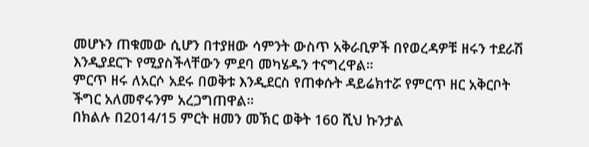መሆኑን ጠቁመው ሲሆን በተያዘው ሳምንት ውስጥ አቅራቢዎች በየወረዳዎቹ ዘሩን ተደራሽ እንዲያደርጉ የሚያስችላቸውን ምደባ መካሄዱን ተናግረዋል።
ምርጥ ዘሩ ለአርሶ አደሩ በወቅቱ እንዲደርስ የጠቀሱት ዳይሬክተሯ የምርጥ ዘር አቅርቦት ችግር አለመኖሩንም አረጋግጠዋል።
በክልሉ በ2014/15 ምርት ዘመን መኽር ወቅት 160 ሺህ ኩንታል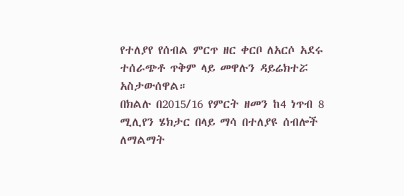የተለያየ የሰብል ምርጥ ዘር ቀርቦ ለአርሶ አደሩ ተሰራጭቶ ጥቅም ላይ መዋሉን ዳይሬክተሯ አስታውሰዋል።
በክልሉ በ2015/16 የምርት ዘመን ከ4 ነጥብ 8 ሚሊየን ሄክታር በላይ ማሳ በተለያዩ ሰብሎች ለማልማት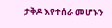ታቅዶ እየተሰራ መሆኑን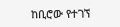ከቢሮው የተገኘ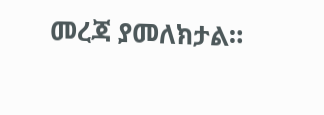መረጃ ያመለክታል።